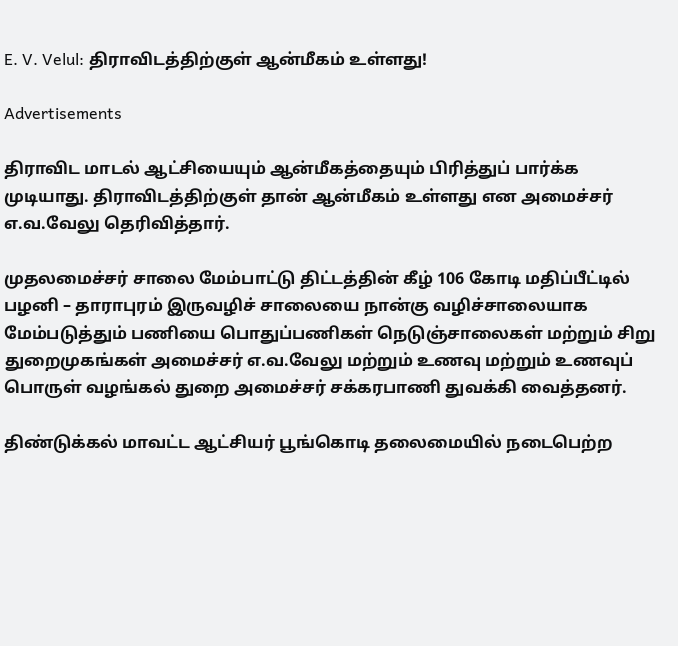E. V. Velul: திராவிடத்திற்குள் ஆன்மீகம் உள்ளது!

Advertisements

திராவிட மாடல் ஆட்சியையும் ஆன்மீகத்தையும் பிரித்துப் பார்க்க முடியாது. திராவிடத்திற்குள் தான் ஆன்மீகம் உள்ளது என அமைச்சர் எ.வ.வேலு தெரிவித்தார்.

முதலமைச்சர் சாலை மேம்பாட்டு திட்டத்தின் கீழ் 106 கோடி மதிப்பீட்டில் பழனி – தாராபுரம் இருவழிச் சாலையை நான்கு வழிச்சாலையாக மேம்படுத்தும் பணியை பொதுப்பணிகள் நெடுஞ்சாலைகள் மற்றும் சிறு துறைமுகங்கள் அமைச்சர் எ.வ.வேலு மற்றும் உணவு மற்றும் உணவுப் பொருள் வழங்கல் துறை அமைச்சர் சக்கரபாணி துவக்கி வைத்தனர்.

திண்டுக்கல் மாவட்ட ஆட்சியர் பூங்கொடி தலைமையில் நடைபெற்ற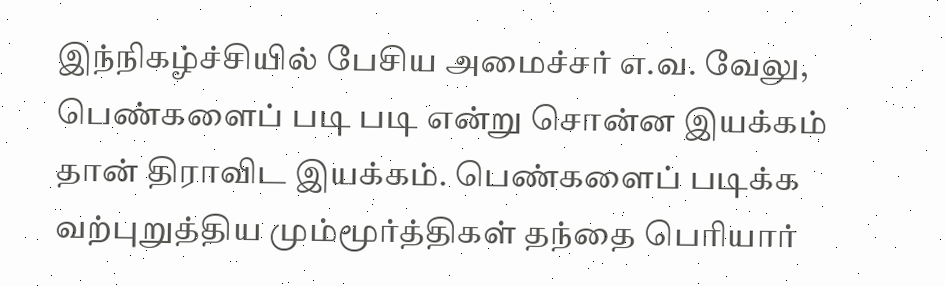இந்நிகழ்ச்சியில் பேசிய அமைச்சர் எ.வ. வேலு,  பெண்களைப் படி படி என்று சொன்ன இயக்கம் தான் திராவிட இயக்கம். பெண்களைப் படிக்க வற்புறுத்திய மும்மூர்த்திகள் தந்தை பெரியார்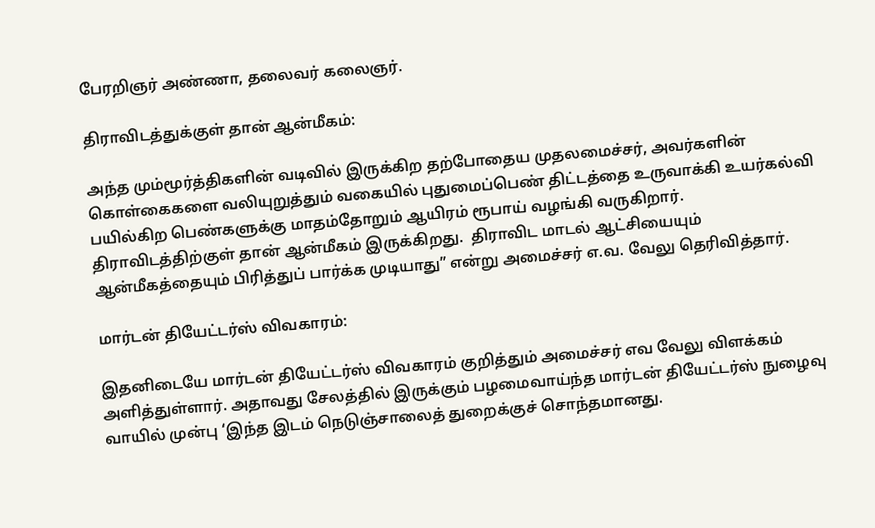பேரறிஞர் அண்ணா, தலைவர் கலைஞர்.

திராவிடத்துக்குள் தான் ஆன்மீகம்:

அந்த மும்மூர்த்திகளின் வடிவில் இருக்கிற தற்போதைய முதலமைச்சர், அவர்களின் கொள்கைகளை வலியுறுத்தும் வகையில் புதுமைப்பெண் திட்டத்தை உருவாக்கி உயர்கல்வி பயில்கிற பெண்களுக்கு மாதம்தோறும் ஆயிரம் ரூபாய் வழங்கி வருகிறார். திராவிடத்திற்குள் தான் ஆன்மீகம் இருக்கிறது.  திராவிட மாடல் ஆட்சியையும் ஆன்மீகத்தையும் பிரித்துப் பார்க்க முடியாது” என்று அமைச்சர் எ.வ. வேலு தெரிவித்தார்.

மார்டன் தியேட்டர்ஸ் விவகாரம்:

இதனிடையே மார்டன் தியேட்டர்ஸ் விவகாரம் குறித்தும் அமைச்சர் எவ வேலு விளக்கம் அளித்துள்ளார். அதாவது சேலத்தில் இருக்கும் பழமைவாய்ந்த மார்டன் தியேட்டர்ஸ் நுழைவு வாயில் முன்பு ‘இந்த இடம் நெடுஞ்சாலைத் துறைக்குச் சொந்தமானது.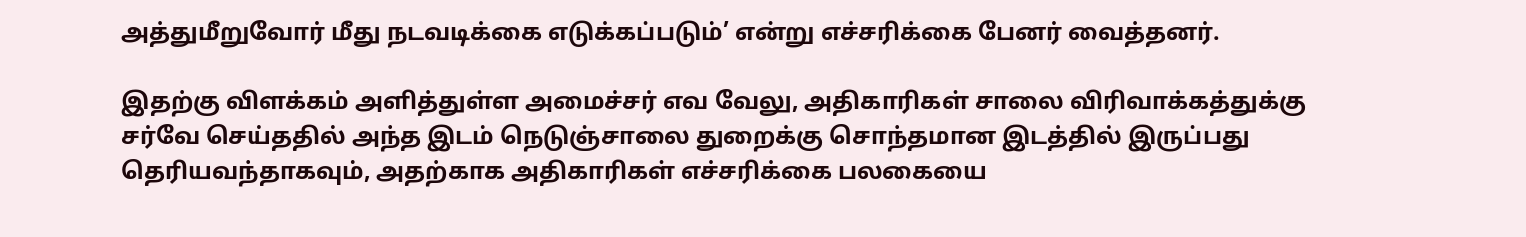அத்துமீறுவோர் மீது நடவடிக்கை எடுக்கப்படும்’ என்று எச்சரிக்கை பேனர் வைத்தனர்.

இதற்கு விளக்கம் அளித்துள்ள அமைச்சர் எவ வேலு, அதிகாரிகள் சாலை விரிவாக்கத்துக்கு சர்வே செய்ததில் அந்த இடம் நெடுஞ்சாலை துறைக்கு சொந்தமான இடத்தில் இருப்பது தெரியவந்தாகவும், அதற்காக அதிகாரிகள் எச்சரிக்கை பலகையை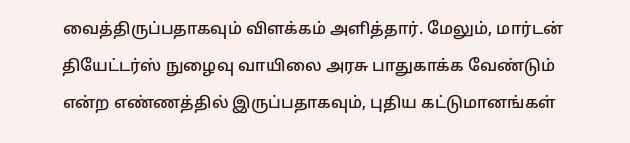வைத்திருப்பதாகவும் விளக்கம் அளித்தார். மேலும், மார்டன் தியேட்டர்ஸ் நுழைவு வாயிலை அரசு பாதுகாக்க வேண்டும் என்ற எண்ணத்தில் இருப்பதாகவும், புதிய கட்டுமானங்கள்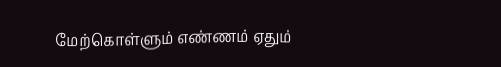மேற்கொள்ளும் எண்ணம் ஏதும்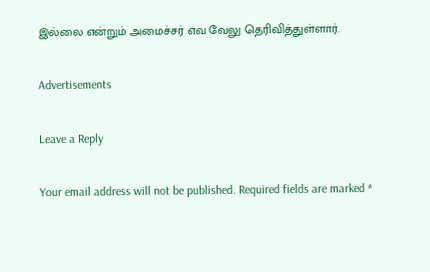இல்லை என்றும் அமைச்சர் எவ வேலு தெரிவித்துள்ளார்.

Advertisements

Leave a Reply

Your email address will not be published. Required fields are marked *